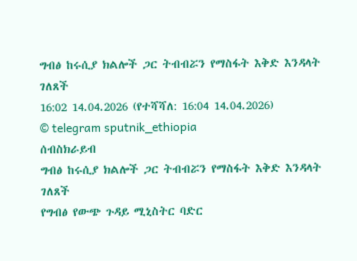ግብፅ ከሩሲያ ክልሎች ጋር ትብብሯን የማስፋት እቅድ እንዳላት ገለጸች
16:02 14.04.2026 (የተሻሻለ: 16:04 14.04.2026)
© telegram sputnik_ethiopia
ሰብስክራይብ
ግብፅ ከሩሲያ ክልሎች ጋር ትብብሯን የማስፋት እቅድ እንዳላት ገለጸች
የግብፅ የውጭ ጉዳይ ሚኒስትር ባድር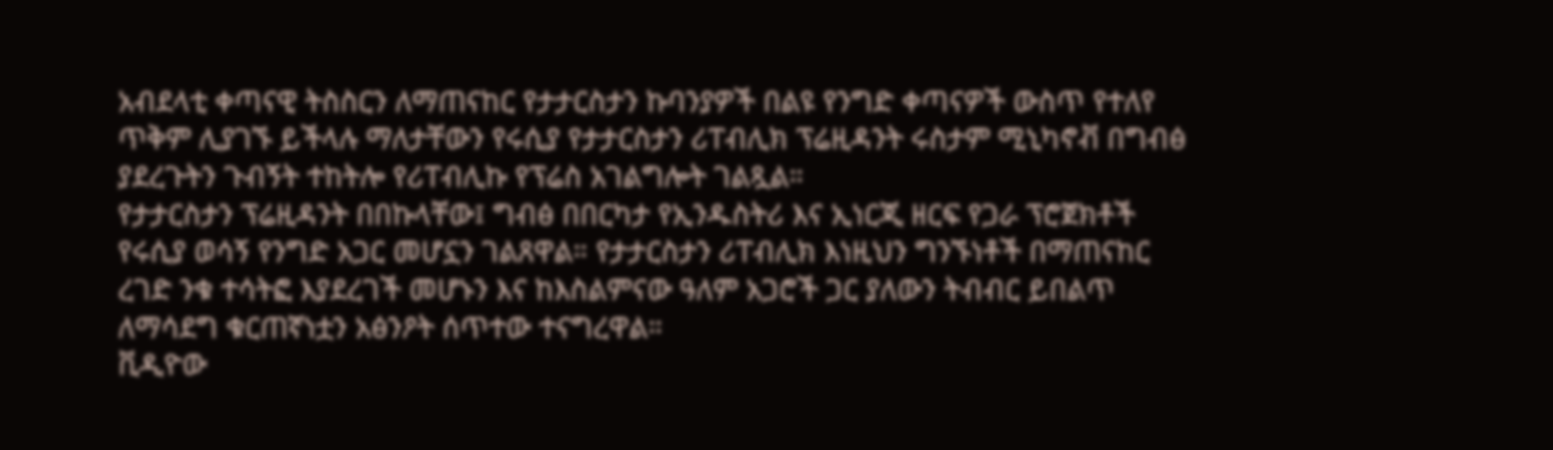አብደላቲ ቀጣናዊ ትስስርን ለማጠናከር የታታርስታን ኩባንያዎች በልዩ የንግድ ቀጣናዎች ውስጥ የተለየ ጥቅም ሊያገኙ ይችላሉ ማለታቸውን የሩሲያ የታታርስታን ሪፐብሊክ ፕሬዚዳንት ሩስታም ሚኒካኖቭ በግብፅ ያደረጉትን ጉብኝት ተከትሎ የሪፐብሊኩ የፕሬስ አገልግሎት ገልጿል።
የታታርስታን ፕሬዚዳንት በበኩላቸው፤ ግብፅ በበርካታ የኢንዱስትሪ እና ኢነርጂ ዘርፍ የጋራ ፕሮጀክቶች የሩሲያ ወሳኝ የንግድ አጋር መሆኗን ገልጸዋል። የታታርስታን ሪፐብሊክ እነዚህን ግንኙነቶች በማጠናከር ረገድ ንቁ ተሳትፎ እያደረገች መሆኑን እና ከእስልምናው ዓለም አጋሮች ጋር ያለውን ትብብር ይበልጥ ለማሳደግ ቁርጠኛነቷን አፅንዖት ሰጥተው ተናግረዋል።
ቪዲዮው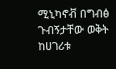ሚኒካኖቭ በግብፅ ጉብኝታቸው ወቅት ከሀገሪቱ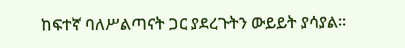ከፍተኛ ባለሥልጣናት ጋር ያደረጉትን ውይይት ያሳያል።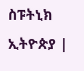ስፑትኒክ ኢትዮጵያ |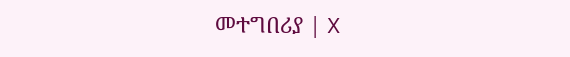መተግበሪያ | X